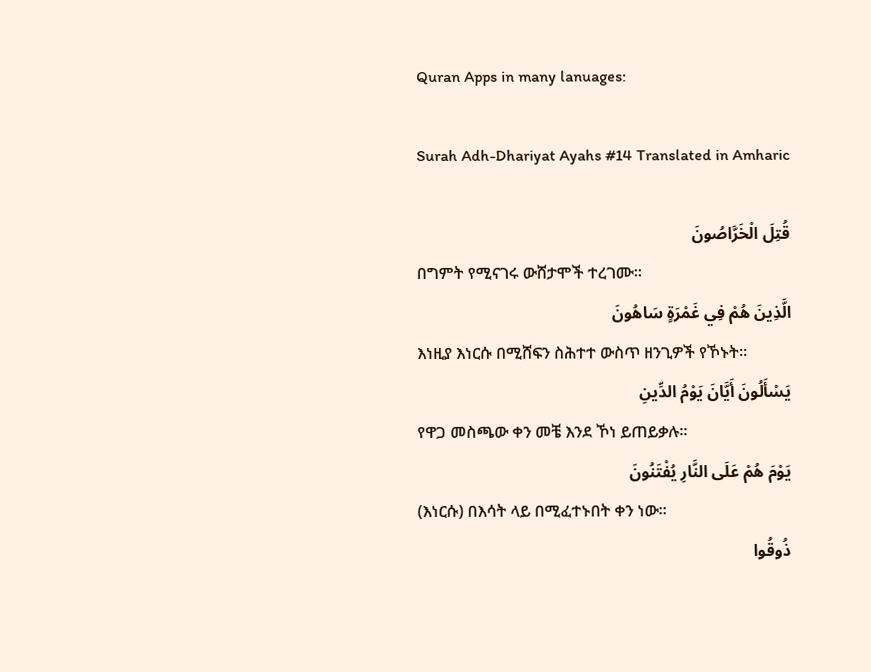Quran Apps in many lanuages:

Surah Adh-Dhariyat Ayahs #14 Translated in Amharic

قُتِلَ الْخَرَّاصُونَ
በግምት የሚናገሩ ውሸታሞች ተረገሙ፡፡
الَّذِينَ هُمْ فِي غَمْرَةٍ سَاهُونَ
እነዚያ እነርሱ በሚሸፍን ስሕተተ ውስጥ ዘንጊዎች የኾኑት፡፡
يَسْأَلُونَ أَيَّانَ يَوْمُ الدِّينِ
የዋጋ መስጫው ቀን መቼ እንደ ኾነ ይጠይቃሉ፡፡
يَوْمَ هُمْ عَلَى النَّارِ يُفْتَنُونَ
(እነርሱ) በእሳት ላይ በሚፈተኑበት ቀን ነው፡፡
ذُوقُوا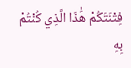فِتْنَتَكُمْ هَٰذَا الَّذِي كُنْتُمْ بِهِ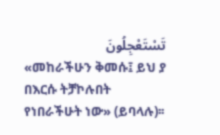تَسْتَعْجِلُونَ
«መከራችሁን ቅመሱ፤ ይህ ያ በእርሱ ትቻኮሉበት የነበራችሁት ነው» (ይባላሉ)፡፡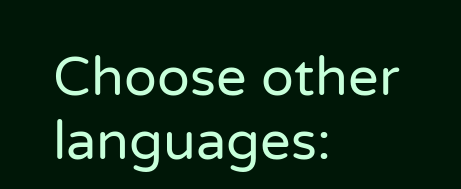Choose other languages: